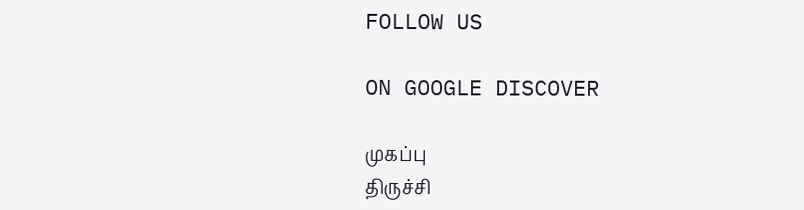FOLLOW US

ON GOOGLE DISCOVER

முகப்பு
திருச்சி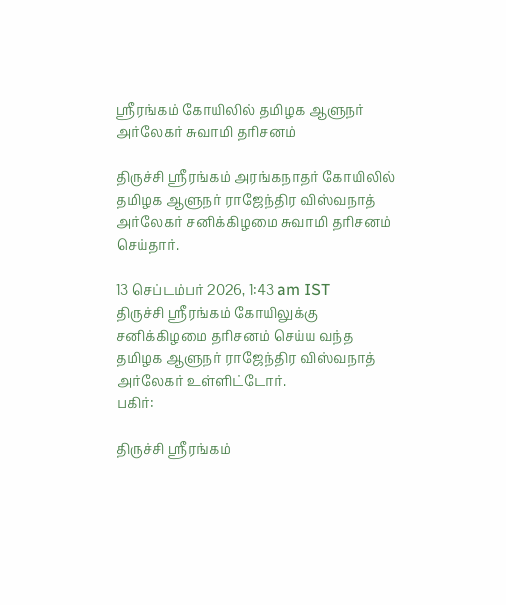ஸ்ரீரங்கம் கோயிலில் தமிழக ஆளுநர் அர்லேகர் சுவாமி தரிசனம்

திருச்சி ஸ்ரீரங்கம் அரங்கநாதர் கோயிலில் தமிழக ஆளுநர் ராஜேந்திர விஸ்வநாத் அர்லேகர் சனிக்கிழமை சுவாமி தரிசனம் செய்தார்.

13 செப்டம்பர் 2026, 1:43 am IST
திருச்சி ஸ்ரீரங்கம் கோயிலுக்கு சனிக்கிழமை தரிசனம் செய்ய வந்த தமிழக ஆளுநர் ராஜேந்திர விஸ்வநாத் அர்லேகர் உள்ளிட்டோர்.
பகிர்:

திருச்சி ஸ்ரீரங்கம்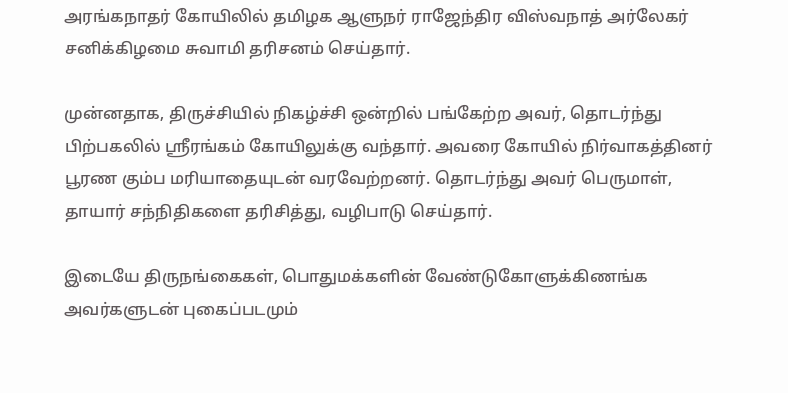அரங்கநாதர் கோயிலில் தமிழக ஆளுநர் ராஜேந்திர விஸ்வநாத் அர்லேகர் சனிக்கிழமை சுவாமி தரிசனம் செய்தார்.

முன்னதாக, திருச்சியில் நிகழ்ச்சி ஒன்றில் பங்கேற்ற அவர், தொடர்ந்து பிற்பகலில் ஸ்ரீரங்கம் கோயிலுக்கு வந்தார். அவரை கோயில் நிர்வாகத்தினர் பூரண கும்ப மரியாதையுடன் வரவேற்றனர். தொடர்ந்து அவர் பெருமாள், தாயார் சந்நிதிகளை தரிசித்து, வழிபாடு செய்தார்.

இடையே திருநங்கைகள், பொதுமக்களின் வேண்டுகோளுக்கிணங்க அவர்களுடன் புகைப்படமும்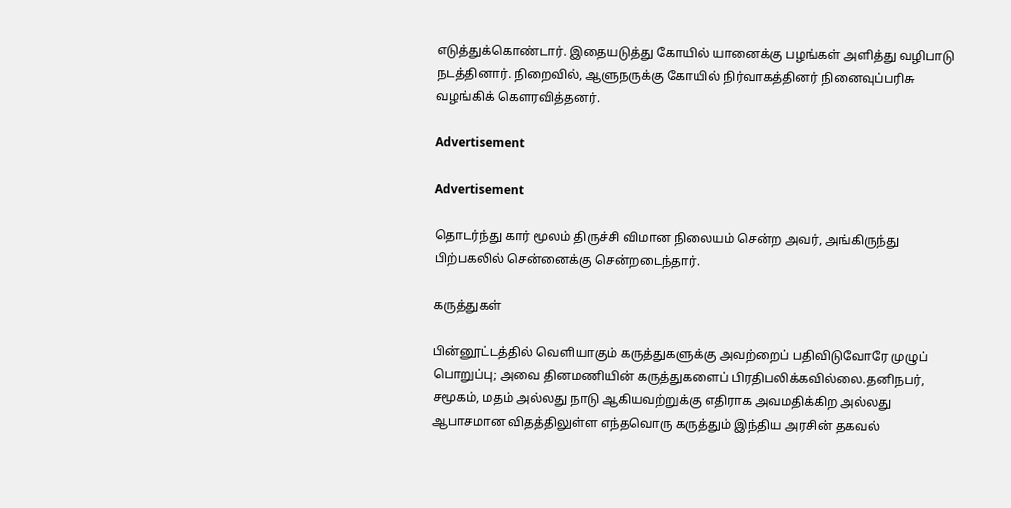எடுத்துக்கொண்டார். இதையடுத்து கோயில் யானைக்கு பழங்கள் அளித்து வழிபாடு நடத்தினார். நிறைவில், ஆளுநருக்கு கோயில் நிர்வாகத்தினர் நினைவுப்பரிசு வழங்கிக் கௌரவித்தனர்.

Advertisement

Advertisement

தொடர்ந்து கார் மூலம் திருச்சி விமான நிலையம் சென்ற அவர், அங்கிருந்து பிற்பகலில் சென்னைக்கு சென்றடைந்தார்.

கருத்துகள்

பின்னூட்டத்தில் வெளியாகும் கருத்துகளுக்கு அவற்றைப் பதிவிடுவோரே முழுப் பொறுப்பு; அவை தினமணியின் கருத்துகளைப் பிரதிபலிக்கவில்லை.தனிநபர், சமூகம், மதம் அல்லது நாடு ஆகியவற்றுக்கு எதிராக அவமதிக்கிற அல்லது ஆபாசமான விதத்திலுள்ள எந்தவொரு கருத்தும் இந்திய அரசின் தகவல்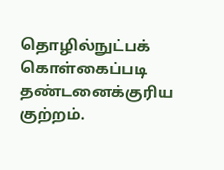தொழில்நுட்பக் கொள்கைப்படி தண்டனைக்குரிய குற்றம்.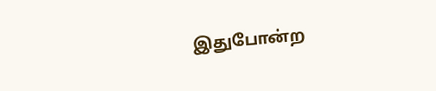இதுபோன்ற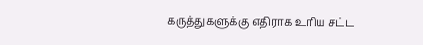கருத்துகளுக்கு எதிராக உரிய சட்ட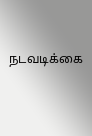நடவடிக்கை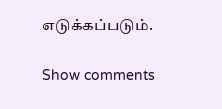எடுக்கப்படும்.

Show comments